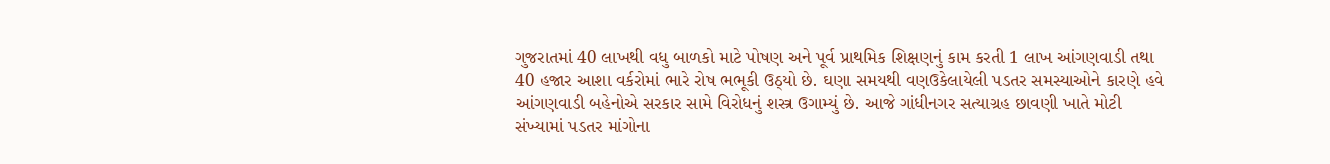ગુજરાતમાં 40 લાખથી વધુ બાળકો માટે પોષણ અને પૂર્વ પ્રાથમિક શિક્ષણનું કામ કરતી 1 લાખ આંગણવાડી તથા 40 હજાર આશા વર્કરોમાં ભારે રોષ ભભૂકી ઉઠ્યો છે. ઘણા સમયથી વણઉકેલાયેલી પડતર સમસ્યાઓને કારણે હવે આંગણવાડી બહેનોએ સરકાર સામે વિરોધનું શસ્ત્ર ઉગામ્યું છે. આજે ગાંધીનગર સત્યાગ્રહ છાવણી ખાતે મોટી સંખ્યામાં પડતર માંગોના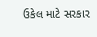ઉકેલ માટે સરકાર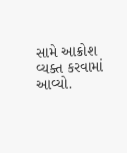સામે આક્રોશ વ્યક્ત કરવામાં આવ્યો.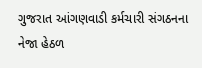ગુજરાત આંગણવાડી કર્મચારી સંગઠનના નેજા હેઠળ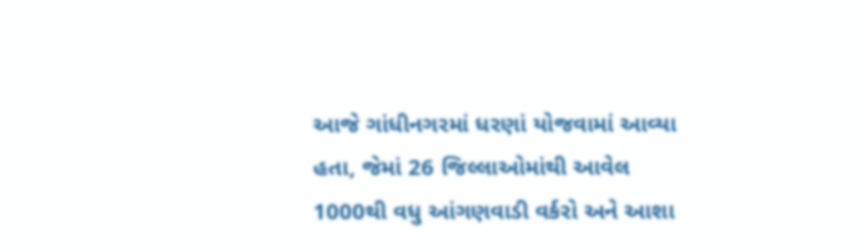આજે ગાંધીનગરમાં ધરણાં યોજવામાં આવ્યા હતા, જેમાં 26 જિલ્લાઓમાંથી આવેલ 1000થી વધુ આંગણવાડી વર્કરો અને આશા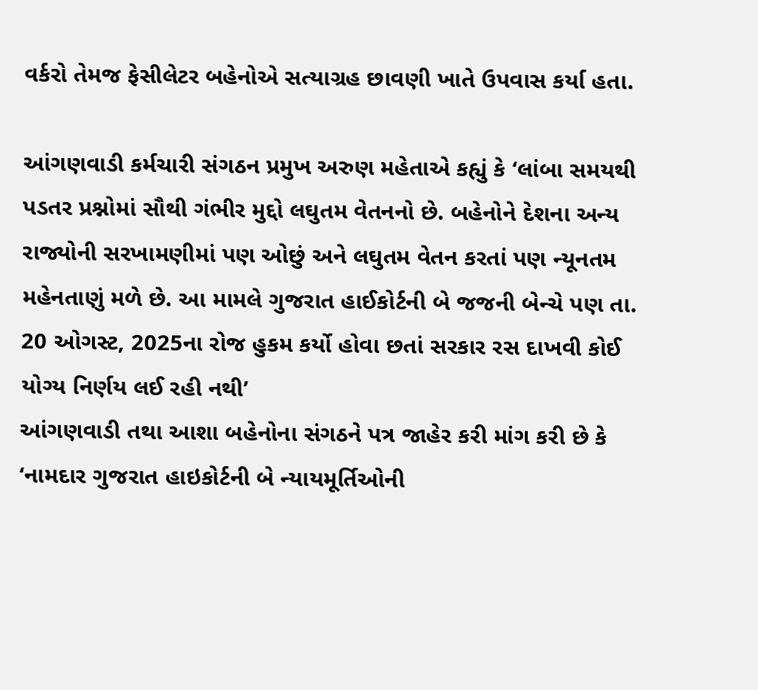વર્કરો તેમજ ફેસીલેટર બહેનોએ સત્યાગ્રહ છાવણી ખાતે ઉપવાસ કર્યા હતા.

આંગણવાડી કર્મચારી સંગઠન પ્રમુખ અરુણ મહેતાએ કહ્યું કે ‘લાંબા સમયથી પડતર પ્રશ્નોમાં સૌથી ગંભીર મુદ્દો લઘુતમ વેતનનો છે. બહેનોને દેશના અન્ય રાજ્યોની સરખામણીમાં પણ ઓછું અને લઘુતમ વેતન કરતાં પણ ન્યૂનતમ મહેનતાણું મળે છે. આ મામલે ગુજરાત હાઈકોર્ટની બે જજની બેન્ચે પણ તા. 20 ઓગસ્ટ, 2025ના રોજ હુકમ કર્યો હોવા છતાં સરકાર રસ દાખવી કોઈ યોગ્ય નિર્ણય લઈ રહી નથી’
આંગણવાડી તથા આશા બહેનોના સંગઠને પત્ર જાહેર કરી માંગ કરી છે કે ‘નામદાર ગુજરાત હાઇકોર્ટની બે ન્યાયમૂર્તિઓની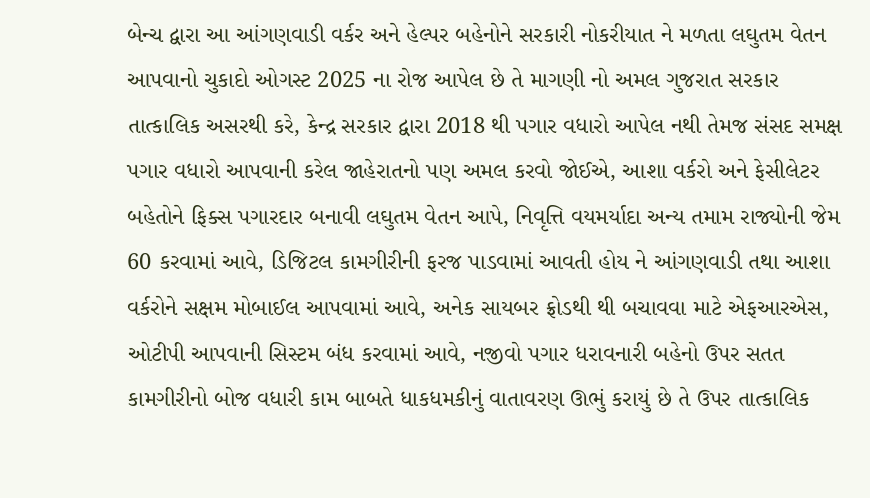બેન્ચ દ્વારા આ આંગણવાડી વર્કર અને હેલ્પર બહેનોને સરકારી નોકરીયાત ને મળતા લઘુતમ વેતન આપવાનો ચુકાદો ઓગસ્ટ 2025 ના રોજ આપેલ છે તે માગણી નો અમલ ગુજરાત સરકાર તાત્કાલિક અસરથી કરે, કેન્દ્ર સરકાર દ્વારા 2018 થી પગાર વધારો આપેલ નથી તેમજ સંસદ સમક્ષ પગાર વધારો આપવાની કરેલ જાહેરાતનો પણ અમલ કરવો જોઈએ, આશા વર્કરો અને ફેસીલેટર બહેતોને ફિક્સ પગારદાર બનાવી લઘુતમ વેતન આપે, નિવૃત્તિ વયમર્યાદા અન્ય તમામ રાજ્યોની જેમ 60 કરવામાં આવે, ડિજિટલ કામગીરીની ફરજ પાડવામાં આવતી હોય ને આંગણવાડી તથા આશા વર્કરોને સક્ષમ મોબાઈલ આપવામાં આવે, અનેક સાયબર ફ્રોડથી થી બચાવવા માટે એફઆરએસ, ઓટીપી આપવાની સિસ્ટમ બંધ કરવામાં આવે, નજીવો પગાર ધરાવનારી બહેનો ઉપર સતત કામગીરીનો બોજ વધારી કામ બાબતે ધાકધમકીનું વાતાવરણ ઊભું કરાયું છે તે ઉપર તાત્કાલિક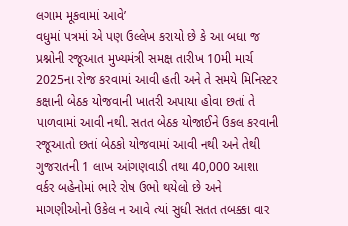લગામ મૂકવામાં આવે’
વધુમાં પત્રમાં એ પણ ઉલ્લેખ કરાયો છે કે આ બધા જ પ્રશ્નોની રજૂઆત મુખ્યમંત્રી સમક્ષ તારીખ 10મી માર્ચ 2025ના રોજ કરવામાં આવી હતી અને તે સમયે મિનિસ્ટર કક્ષાની બેઠક યોજવાની ખાતરી અપાયા હોવા છતાં તે પાળવામાં આવી નથી. સતત બેઠક યોજાઈને ઉકલ કરવાની રજૂઆતો છતાં બેઠકો યોજવામાં આવી નથી અને તેથી ગુજરાતની 1 લાખ આંગણવાડી તથા 40,000 આશા વર્કર બહેનોમાં ભારે રોષ ઉભો થયેલો છે અને માગણીઓનો ઉકેલ ન આવે ત્યાં સુધી સતત તબક્કા વાર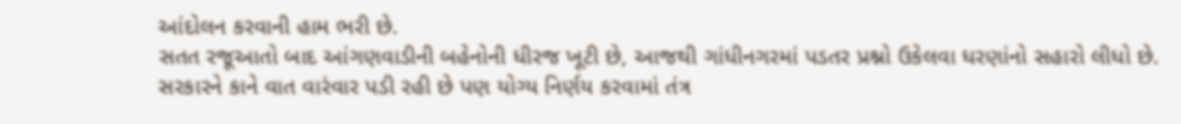આંદોલન કરવાની હામ ભરી છે.
સતત રજૂઆતો બાદ આંગણવાડીની બહેનોની ધીરજ ખૂટી છે, આજથી ગાંધીનગરમાં પડતર પ્રશ્નો ઉકેલવા ધરણાંનો સહારો લીધો છે. સરકારને કાને વાત વારંવાર પડી રહી છે પણ યોગ્ય નિર્ણય કરવામાં તંત્ર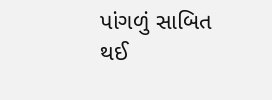પાંગળું સાબિત થઈ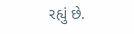રહ્યું છે.